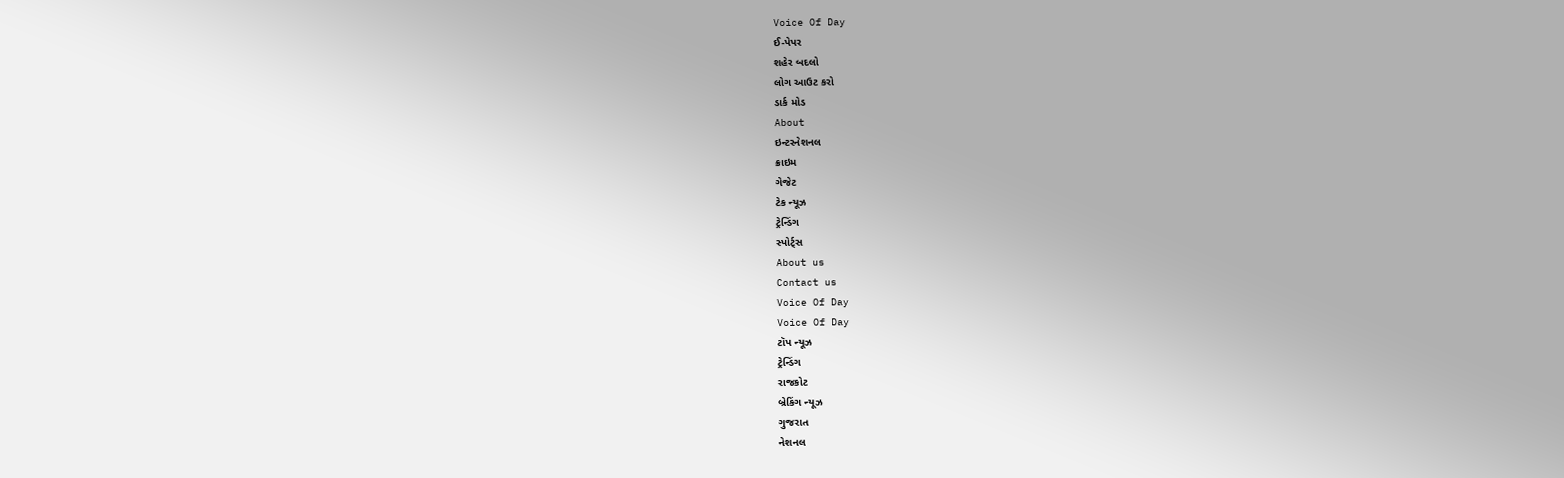Voice Of Day
ઈ-પેપર
શહેર બદલો
લોગ આઉટ કરો
ડાર્ક મોડ
About
ઇન્ટરનેશનલ
ક્રાઇમ
ગેજેટ
ટેક ન્યૂઝ
ટ્રેન્ડિંગ
સ્પોર્ટ્સ
About us
Contact us
Voice Of Day
Voice Of Day
ટૉપ ન્યૂઝ
ટ્રેન્ડિંગ
રાજકોટ
બ્રેકિંગ ન્યૂઝ
ગુજરાત
નેશનલ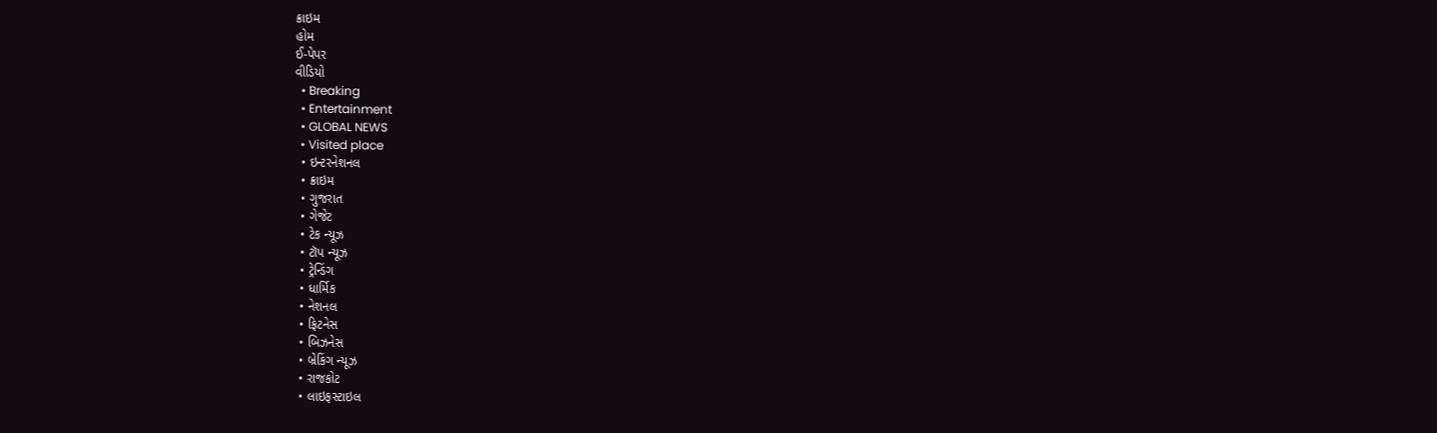ક્રાઇમ
હોમ
ઈ-પેપર
વીડિયો
  • Breaking
  • Entertainment
  • GLOBAL NEWS
  • Visited place
  • ઇન્ટરનેશનલ
  • ક્રાઇમ
  • ગુજરાત
  • ગેજેટ
  • ટેક ન્યૂઝ
  • ટૉપ ન્યૂઝ
  • ટ્રેન્ડિંગ
  • ધાર્મિક
  • નેશનલ
  • ફિટનેસ
  • બિઝનેસ
  • બ્રેકિંગ ન્યૂઝ
  • રાજકોટ
  • લાઇફસ્ટાઇલ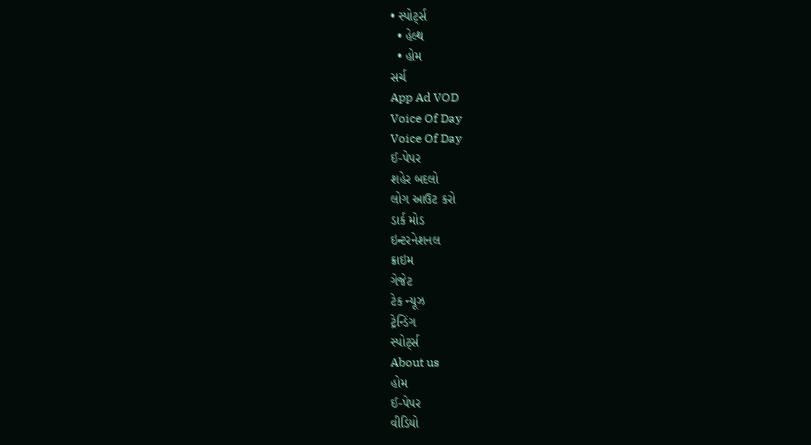• સ્પોર્ટ્સ
  • હેલ્થ
  • હોમ
સર્ચ
App Ad VOD
Voice Of Day
Voice Of Day
ઈ-પેપર
શહેર બદલો
લોગ આઉટ કરો
ડાર્ક મોડ
ઇન્ટરનેશનલ
ક્રાઇમ
ગેજેટ
ટેક ન્યૂઝ
ટ્રેન્ડિંગ
સ્પોર્ટ્સ
About us
હોમ
ઈ-પેપર
વીડિયો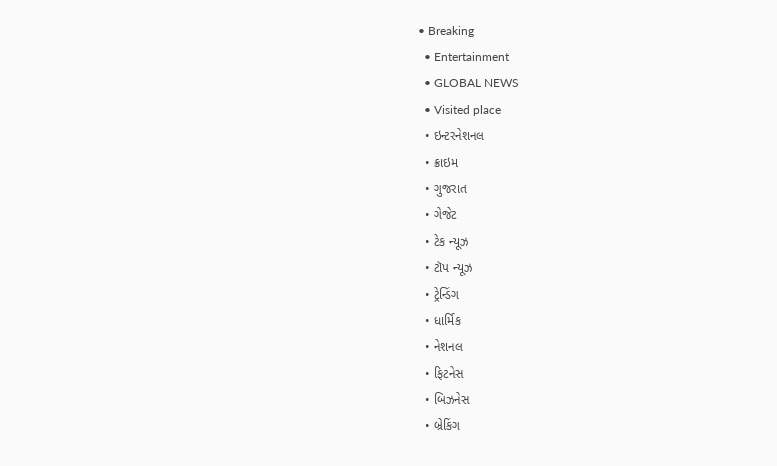• Breaking
  • Entertainment
  • GLOBAL NEWS
  • Visited place
  • ઇન્ટરનેશનલ
  • ક્રાઇમ
  • ગુજરાત
  • ગેજેટ
  • ટેક ન્યૂઝ
  • ટૉપ ન્યૂઝ
  • ટ્રેન્ડિંગ
  • ધાર્મિક
  • નેશનલ
  • ફિટનેસ
  • બિઝનેસ
  • બ્રેકિંગ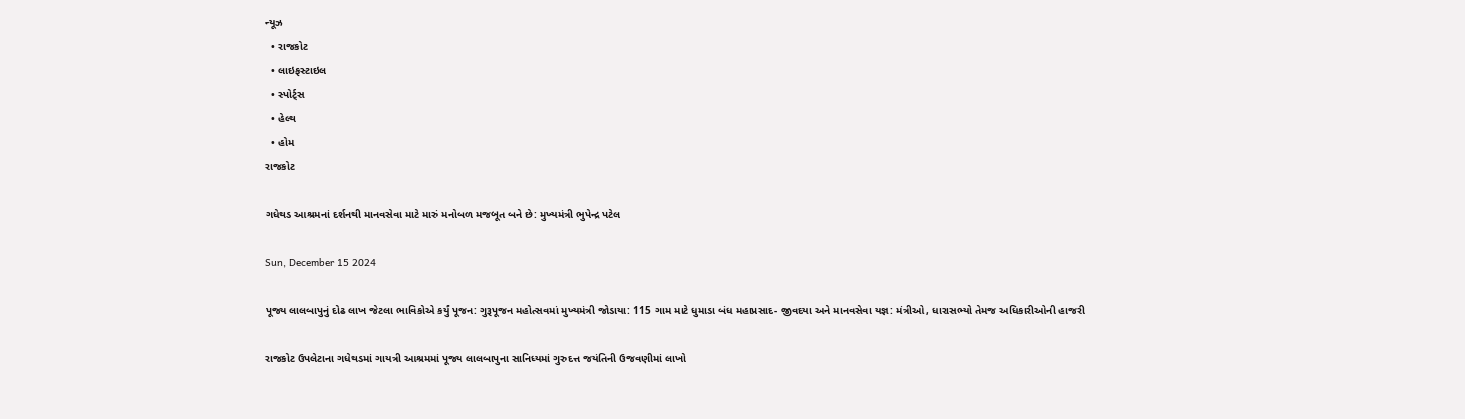ન્યૂઝ
  • રાજકોટ
  • લાઇફસ્ટાઇલ
  • સ્પોર્ટ્સ
  • હેલ્થ
  • હોમ
રાજકોટ

ગધેથડ આશ્રમનાં દર્શનથી માનવસેવા માટે મારું મનોબળ મજબૂત બને છે: મુખ્યમંત્રી ભુપેન્દ્ર પટેલ

Sun, December 15 2024

પૂજ્ય લાલબાપુનું દોઢ લાખ જેટલા ભાવિકોએ કર્યું પૂજન: ગુરૂપૂજન મહોત્સવમાં મુખ્યમંત્રી જોડાયા: 115 ગામ માટે ધુમાડા બંધ મહાપ્રસાદ- જીવદયા અને માનવસેવા યજ્ઞ: મંત્રીઓ, ધારાસભ્યો તેમજ અધિકારીઓની હાજરી

રાજકોટ ઉપલેટાના ગધેથડમાં ગાયત્રી આશ્રમમાં પૂજ્ય લાલબાપુના સાનિધ્યમાં ગુરુદત્ત જયંતિની ઉજવણીમાં લાખો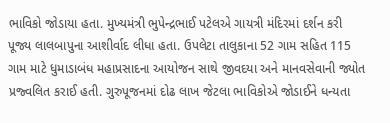ભાવિકો જોડાયા હતા. મુખ્યમંત્રી ભુપેન્દ્રભાઈ પટેલએ ગાયત્રી મંદિરમાં દર્શન કરી પૂજ્ય લાલબાપુના આશીર્વાદ લીધા હતા. ઉપલેટા તાલુકાના 52 ગામ સહિત 115 ગામ માટે ધુમાડાબંધ મહાપ્રસાદના આયોજન સાથે જીવદયા અને માનવસેવાની જ્યોત પ્રજ્વલિત કરાઈ હતી. ગુરુપૂજનમાં દોઢ લાખ જેટલા ભાવિકોએ જોડાઈને ધન્યતા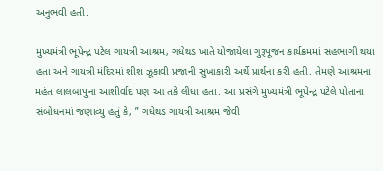અનુભવી હતી.

મુખ્યમંત્રી ભૂપેન્દ્ર પટેલ ગાયત્રી આશ્રમ, ગધેથડ ખાતે યોજાયેલા ગુરૂપૂજન કાર્યક્રમમાં સહભાગી થયા હતા અને ગાયત્રી મંદિરમાં શીશ ઝૂકાવી પ્રજાની સુખાકારી અર્થે પ્રાર્થના કરી હતી. તેમણે આશ્રમના  મહંત લાલબાપુના આશીર્વાદ પણ આ તકે લીધા હતા. આ પ્રસંગે મુખ્યમંત્રી ભૂપેન્દ્ર પટેલે પોતાના સંબોધનમાં જણાવ્યુ હતું કે, ” ગધેથડ ગાયત્રી આશ્રમ જેવી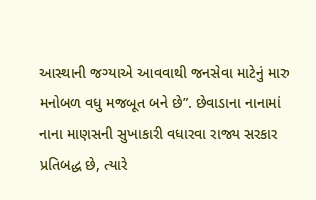આસ્થાની જગ્યાએ આવવાથી જનસેવા માટેનું મારુ મનોબળ વધુ મજબૂત બને છે”. છેવાડાના નાનામાં નાના માણસની સુખાકારી વધારવા રાજ્ય સરકાર પ્રતિબદ્ધ છે, ત્યારે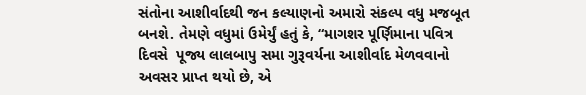સંતોના આશીર્વાદથી જન કલ્યાણનો અમારો સંકલ્પ વધુ મજબૂત બનશે. તેમણે વધુમાં ઉમેર્યું હતું કે, “માગશર પૂર્ણિમાના પવિત્ર દિવસે  પૂજ્ય લાલબાપુ સમા ગુરૂવર્યના આશીર્વાદ મેળવવાનો અવસર પ્રાપ્ત થયો છે, એ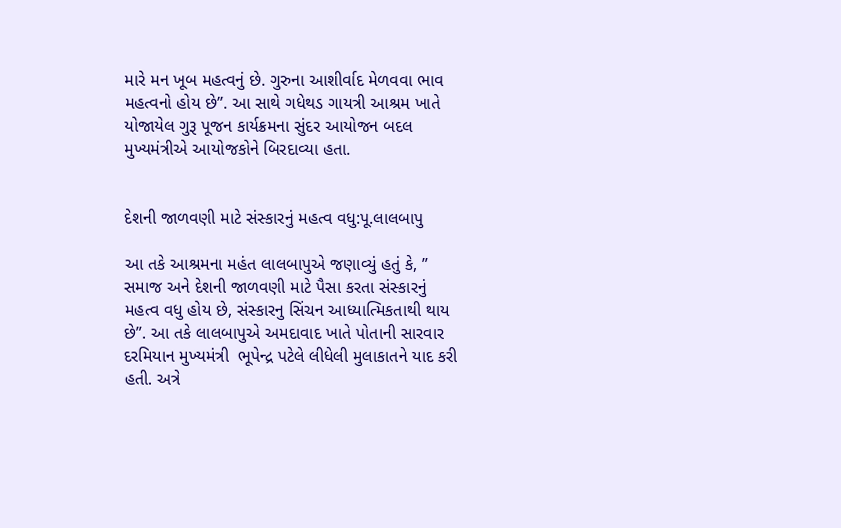મારે મન ખૂબ મહત્વનું છે. ગુરુના આશીર્વાદ મેળવવા ભાવ મહત્વનો હોય છે”. આ સાથે ગધેથડ ગાયત્રી આશ્રમ ખાતે યોજાયેલ ગુરૂ પૂજન કાર્યક્રમના સુંદર આયોજન બદલ મુખ્યમંત્રીએ આયોજકોને બિરદાવ્યા હતા.


દેશની જાળવણી માટે સંસ્કારનું મહત્વ વધુ:પૂ.લાલબાપુ

આ તકે આશ્રમના મહંત લાલબાપુએ જણાવ્યું હતું કે, ” સમાજ અને દેશની જાળવણી માટે પૈસા કરતા સંસ્કારનું મહત્વ વધુ હોય છે, સંસ્કારનુ સિંચન આધ્યાત્મિકતાથી થાય છે”. આ તકે લાલબાપુએ અમદાવાદ ખાતે પોતાની સારવાર દરમિયાન મુખ્યમંત્રી  ભૂપેન્દ્ર પટેલે લીધેલી મુલાકાતને યાદ કરી હતી. અત્રે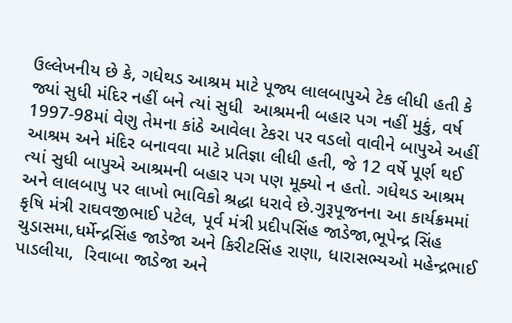ઉલ્લેખનીય છે કે, ગધેથડ આશ્રમ માટે પૂજ્ય લાલબાપુએ ટેક લીધી હતી કે જ્યાં સુધી મંદિર નહીં બને ત્યાં સુધી  આશ્રમની બહાર પગ નહીં મુકું, વર્ષ 1997-98માં વેણુ તેમના કાંઠે આવેલા ટેકરા પર વડલો વાવીને બાપુએ અહીં આશ્રમ અને મંદિર બનાવવા માટે પ્રતિજ્ઞા લીધી હતી, જે 12 વર્ષે પૂર્ણ થઈ ત્યાં સુધી બાપુએ આશ્રમની બહાર પગ પણ મૂક્યો ન હતો. ગધેથડ આશ્રમ અને લાલબાપુ પર લાખો ભાવિકો શ્રદ્ધા ધરાવે છે.ગુરૂપૂજનના આ કાર્યક્રમમાં કૃષિ મંત્રી રાઘવજીભાઈ પટેલ, પૂર્વ મંત્રી પ્રદીપસિંહ જાડેજા,ભૂપેન્દ્ર સિંહ ચુડાસમા,ધર્મેન્દ્રસિંહ જાડેજા અને કિરીટસિંહ રાણા, ધારાસભ્યઓ મહેન્દ્રભાઈ પાડલીયા,  રિવાબા જાડેજા અને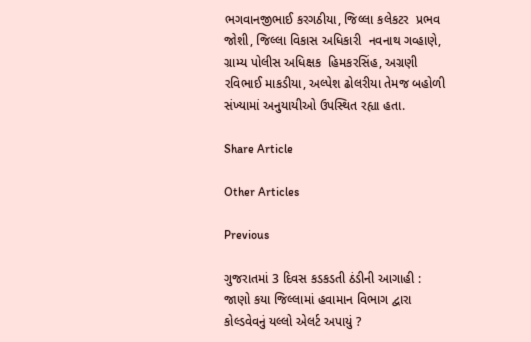ભગવાનજીભાઈ કરગઠીયા, જિલ્લા કલેકટર  પ્રભવ જોશી, જિલ્લા વિકાસ અધિકારી  નવનાથ ગવ્હાણે, ગ્રામ્ય પોલીસ અધિક્ષક  હિમકરસિંહ, અગ્રણી  રવિભાઈ માકડીયા, અલ્પેશ ઢોલરીયા તેમજ બહોળી સંખ્યામાં અનુયાયીઓ ઉપસ્થિત રહ્યા હતા.

Share Article

Other Articles

Previous

ગુજરાતમાં 3 દિવસ કડકડતી ઠંડીની આગાહી : જાણો કયા જિલ્લામાં હવામાન વિભાગ દ્વારા કોલ્ડવેવનું યલ્લો એલર્ટ અપાયું ?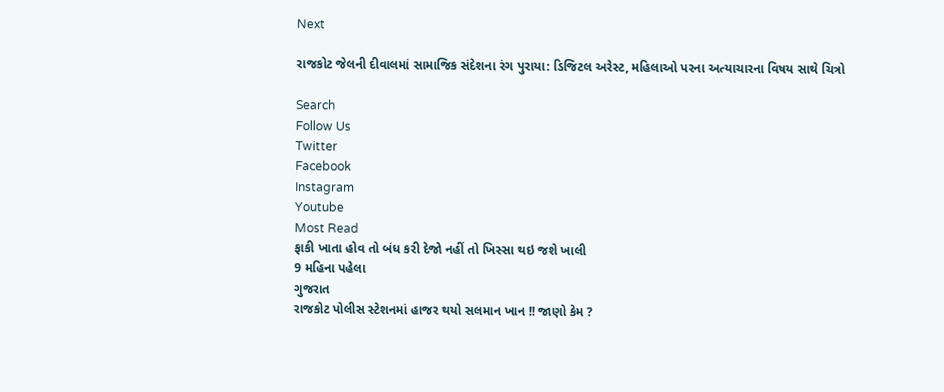Next

રાજકોટ જેલની દીવાલમાં સામાજિક સંદેશના રંગ પુરાયા: ડિજિટલ અરેસ્ટ, મહિલાઓ પરના અત્યાચારના વિષય સાથે ચિત્રો

Search
Follow Us
Twitter
Facebook
Instagram
Youtube
Most Read
ફાકી ખાતા હોવ તો બંધ કરી દેજો નહીં તો ખિસ્સા થઇ જશે ખાલી
9 મહિના પહેલા
ગુજરાત
રાજકોટ પોલીસ સ્ટેશનમાં હાજર થયો સલમાન ખાન !! જાણો કેમ ?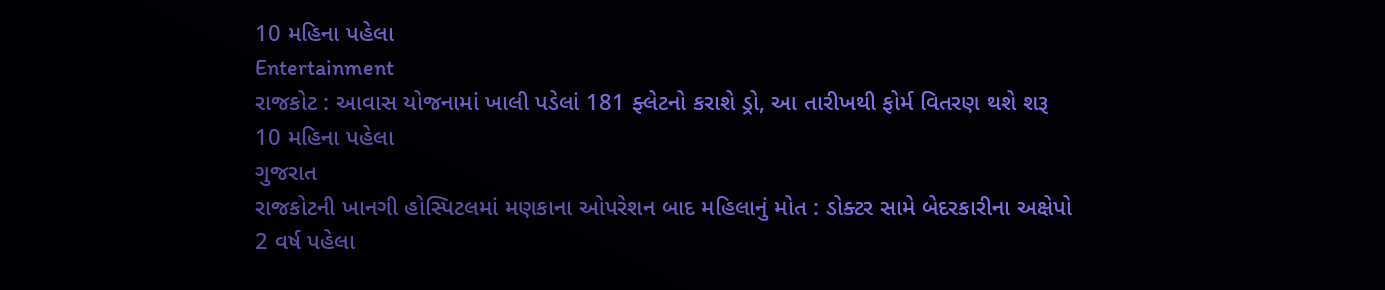10 મહિના પહેલા
Entertainment
રાજકોટ : આવાસ યોજનામાં ખાલી પડેલાં 181 ફ્લેટનો કરાશે ડ્રો, આ તારીખથી ફોર્મ વિતરણ થશે શરૂ
10 મહિના પહેલા
ગુજરાત
રાજકોટની ખાનગી હોસ્પિટલમાં મણકાના ઓપરેશન બાદ મહિલાનું મોત : ડોક્ટર સામે બેદરકારીના અક્ષેપો
2 વર્ષ પહેલા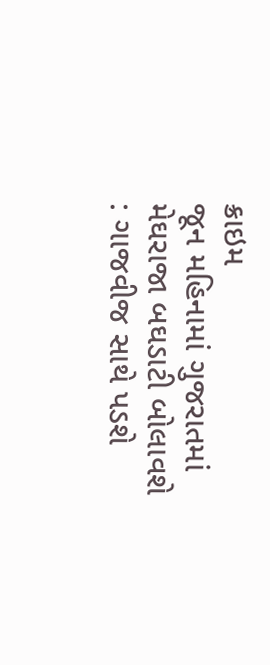ક્રાઇમ
જૂન મહિનામાં ગુજરાતમાં મેઘરાજા બઘડાટી બોલાવશે : ગાજવીજ સાથે પડશે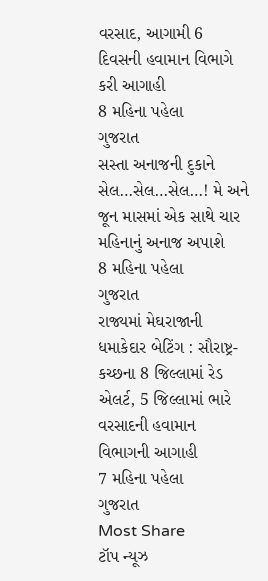વરસાદ, આગામી 6 દિવસની હવામાન વિભાગે કરી આગાહી
8 મહિના પહેલા
ગુજરાત
સસ્તા અનાજની દુકાને સેલ…સેલ…સેલ…! મે અને જૂન માસમાં એક સાથે ચાર મહિનાનું અનાજ અપાશે
8 મહિના પહેલા
ગુજરાત
રાજ્યમાં મેઘરાજાની ધમાકેદાર બેટિંગ : સૌરાષ્ટ્ર-કચ્છના 8 જિલ્લામાં રેડ એલર્ટ, 5 જિલ્લામાં ભારે વરસાદની હવામાન વિભાગની આગાહી
7 મહિના પહેલા
ગુજરાત
Most Share
ટૉપ ન્યૂઝ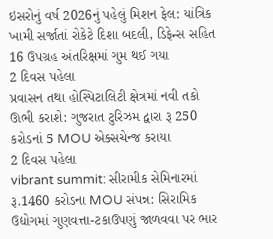ઇસરોનું વર્ષ 2026નું પહેલું મિશન ફેલ: યાંત્રિક ખામી સર્જાતાં રોકેટે દિશા બદલી, ડિફેન્સ સહિત 16 ઉપગ્રહ અંતરિક્ષમાં ગુમ થઈ ગયા
2 દિવસ પહેલા
પ્રવાસન તથા હોસ્પિટાલિટી ક્ષેત્રમાં નવી તકો ઊભી કરાશે: ગુજરાત ટુરિઝમ દ્વારા રૂ 250 કરોડનાં 5 MOU એક્સચેન્જ કરાયા
2 દિવસ પહેલા
vibrant summit: સીરામીક સેમિનારમાં રૂ.1460 કરોડના MOU સંપન્ન: સિરામિક ઉદ્યોગમાં ગુણવત્તા-ટકાઉપણું જાળવવા પર ભાર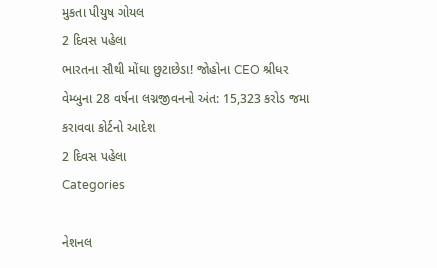મુકતા પીયુષ ગોયલ
2 દિવસ પહેલા
ભારતના સૌથી મોંઘા છુટાછેડા! જોહોના CEO શ્રીધર વેમ્બુના 28 વર્ષના લગ્નજીવનનો અંત: 15,323 કરોડ જમા કરાવવા કોર્ટનો આદેશ
2 દિવસ પહેલા
Categories

નેશનલ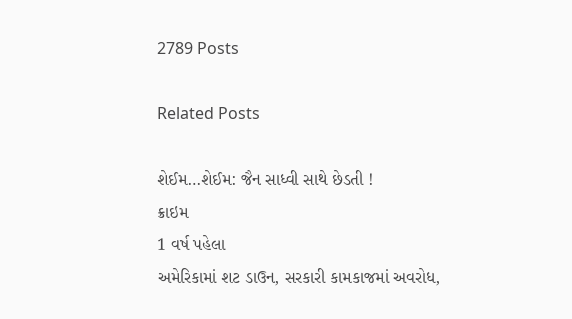2789 Posts

Related Posts

શેઈમ…શેઈમ: જૈન સાધ્વી સાથે છેડતી !
ક્રાઇમ
1 વર્ષ પહેલા
અમેરિકામાં શટ ડાઉન, સરકારી કામકાજમાં અવરોધ,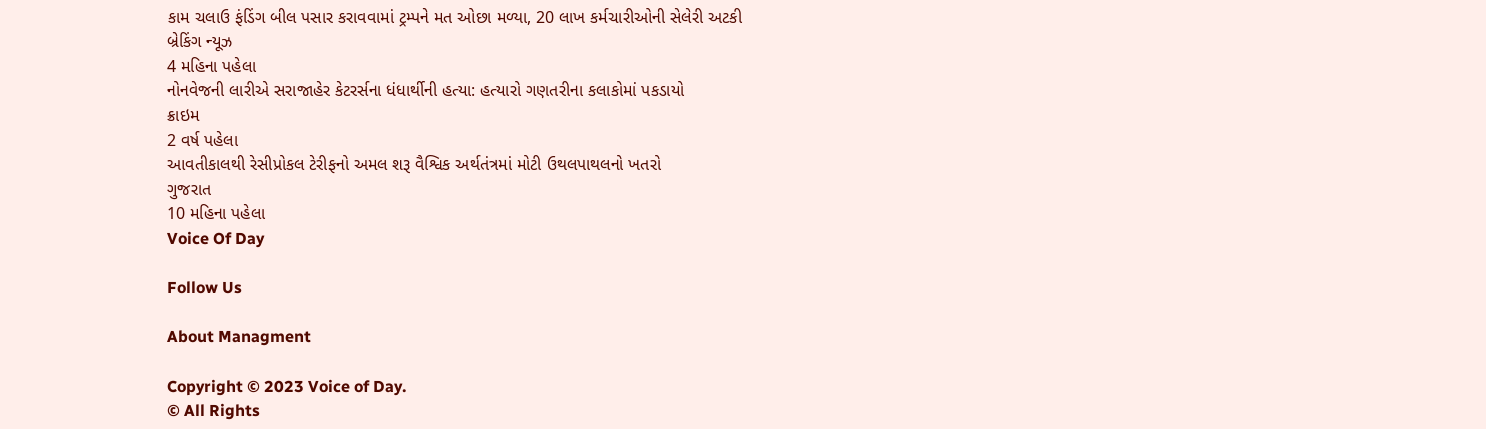કામ ચલાઉ ફંડિંગ બીલ પસાર કરાવવામાં ટ્રમ્પને મત ઓછા મળ્યા, 20 લાખ કર્મચારીઓની સેલેરી અટકી
બ્રેકિંગ ન્યૂઝ
4 મહિના પહેલા
નોનવેજની લારીએ સરાજાહેર કેટરર્સના ધંધાર્થીની હત્યા: હત્યારો ગણતરીના કલાકોમાં પકડાયો
ક્રાઇમ
2 વર્ષ પહેલા
આવતીકાલથી રેસીપ્રોકલ ટેરીફનો અમલ શરૂ વૈશ્વિક અર્થતંત્રમાં મોટી ઉથલપાથલનો ખતરો
ગુજરાત
10 મહિના પહેલા
Voice Of Day

Follow Us

About Managment

Copyright © 2023 Voice of Day.
© All Rights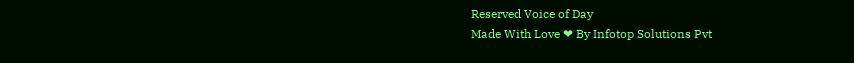Reserved Voice of Day
Made With Love ❤ By Infotop Solutions Pvt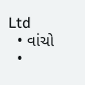Ltd
  • વાંચો
  •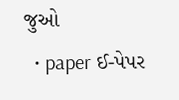જુઓ
  • paper ઈ-પેપર